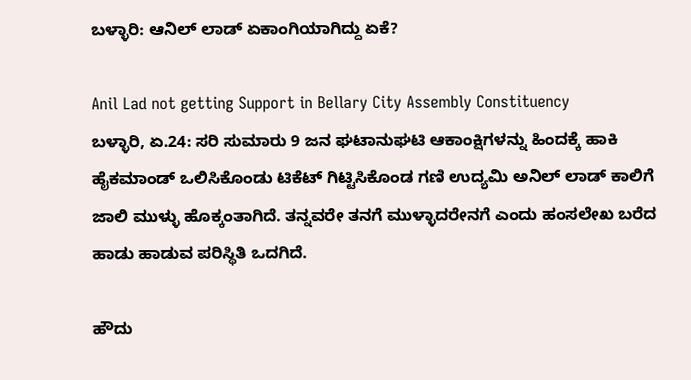ಬಳ್ಳಾರಿ: ಆನಿಲ್ ಲಾಡ್ ಏಕಾಂಗಿಯಾಗಿದ್ದು ಏಕೆ?

Anil Lad not getting Support in Bellary City Assembly Constituency
ಬಳ್ಳಾರಿ, ಏ.24: ಸರಿ ಸುಮಾರು 9 ಜನ ಘಟಾನುಘಟಿ ಆಕಾಂಕ್ಷಿಗಳನ್ನು ಹಿಂದಕ್ಕೆ ಹಾಕಿ ಹೈಕಮಾಂಡ್ ಒಲಿಸಿಕೊಂಡು ಟಿಕೆಟ್ ಗಿಟ್ಟಿಸಿಕೊಂಡ ಗಣಿ ಉದ್ಯಮಿ ಅನಿಲ್ ಲಾಡ್ ಕಾಲಿಗೆ ಜಾಲಿ ಮುಳ್ಳು ಹೊಕ್ಕಂತಾಗಿದೆ. ತನ್ನವರೇ ತನಗೆ ಮುಳ್ಳಾದರೇನಗೆ ಎಂದು ಹಂಸಲೇಖ ಬರೆದ ಹಾಡು ಹಾಡುವ ಪರಿಸ್ಥಿತಿ ಒದಗಿದೆ.

ಹೌದು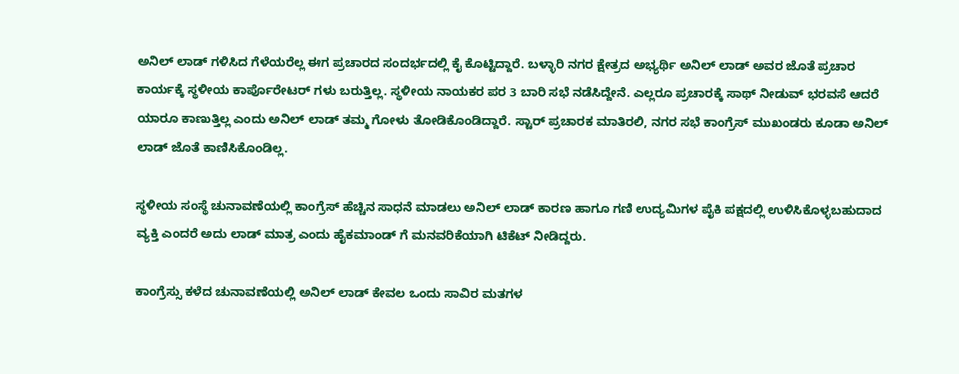ಅನಿಲ್ ಲಾಡ್ ಗಳಿಸಿದ ಗೆಳೆಯರೆಲ್ಲ ಈಗ ಪ್ರಚಾರದ ಸಂದರ್ಭದಲ್ಲಿ ಕೈ ಕೊಟ್ಟಿದ್ದಾರೆ. ಬಳ್ಳಾರಿ ನಗರ ಕ್ಷೇತ್ರದ ಅಭ್ಯರ್ಥಿ ಅನಿಲ್ ಲಾಡ್ ಅವರ ಜೊತೆ ಪ್ರಚಾರ ಕಾರ್ಯಕ್ಕೆ ಸ್ಥಳೀಯ ಕಾರ್ಪೊರೇಟರ್ ಗಳು ಬರುತ್ತಿಲ್ಲ. ಸ್ಥಳೀಯ ನಾಯಕರ ಪರ 3 ಬಾರಿ ಸಭೆ ನಡೆಸಿದ್ದೇನೆ. ಎಲ್ಲರೂ ಪ್ರಚಾರಕ್ಕೆ ಸಾಥ್ ನೀಡುವ್ ಭರವಸೆ ಆದರೆ ಯಾರೂ ಕಾಣುತ್ತಿಲ್ಲ ಎಂದು ಅನಿಲ್ ಲಾಡ್ ತಮ್ಮ ಗೋಳು ತೋಡಿಕೊಂಡಿದ್ದಾರೆ. ಸ್ಟಾರ್ ಪ್ರಚಾರಕ ಮಾತಿರಲಿ, ನಗರ ಸಭೆ ಕಾಂಗ್ರೆಸ್ ಮುಖಂಡರು ಕೂಡಾ ಅನಿಲ್ ಲಾಡ್ ಜೊತೆ ಕಾಣಿಸಿಕೊಂಡಿಲ್ಲ.

ಸ್ಥಳೀಯ ಸಂಸ್ಥೆ ಚುನಾವಣೆಯಲ್ಲಿ ಕಾಂಗ್ರೆಸ್ ಹೆಚ್ಚಿನ ಸಾಧನೆ ಮಾಡಲು ಅನಿಲ್ ಲಾಡ್ ಕಾರಣ ಹಾಗೂ ಗಣಿ ಉದ್ಯಮಿಗಳ ಪೈಕಿ ಪಕ್ಷದಲ್ಲಿ ಉಳಿಸಿಕೊಳ್ಳಬಹುದಾದ ವ್ಯಕ್ತಿ ಎಂದರೆ ಅದು ಲಾಡ್ ಮಾತ್ರ ಎಂದು ಹೈಕಮಾಂಡ್ ಗೆ ಮನವರಿಕೆಯಾಗಿ ಟಿಕೆಟ್ ನೀಡಿದ್ದರು.

ಕಾಂಗ್ರೆಸ್ಸು ಕಳೆದ ಚುನಾವಣೆಯಲ್ಲಿ ಅನಿಲ್ ಲಾಡ್ ಕೇವಲ ಒಂದು ಸಾವಿರ ಮತಗಳ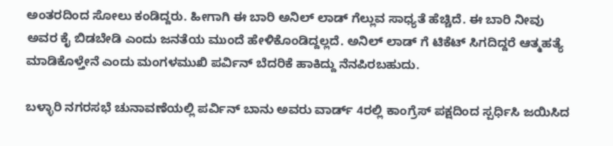ಅಂತರದಿಂದ ಸೋಲು ಕಂಡಿದ್ದರು. ಹೀಗಾಗಿ ಈ ಬಾರಿ ಅನಿಲ್ ಲಾಡ್ ಗೆಲ್ಲುವ ಸಾಧ್ಯತೆ ಹೆಚ್ಚಿದೆ. ಈ ಬಾರಿ ನೀವು ಅವರ ಕೈ ಬಿಡಬೇಡಿ ಎಂದು ಜನತೆಯ ಮುಂದೆ ಹೇಳಿಕೊಂಡಿದ್ದಲ್ಲದೆ. ಅನಿಲ್ ಲಾಡ್ ಗೆ ಟಿಕೆಟ್ ಸಿಗದಿದ್ದರೆ ಆತ್ಮಹತ್ಯೆ ಮಾಡಿಕೊಳ್ತೇನೆ ಎಂದು ಮಂಗಳಮುಖಿ ಪರ್ವಿನ್ ಬೆದರಿಕೆ ಹಾಕಿದ್ದು ನೆನಪಿರಬಹುದು.

ಬಳ್ಳಾರಿ ನಗರಸಭೆ ಚುನಾವಣೆಯಲ್ಲಿ ಪರ್ವಿನ್ ಬಾನು ಅವರು ವಾರ್ಡ್ 4ರಲ್ಲಿ ಕಾಂಗ್ರೆಸ್ ಪಕ್ಷದಿಂದ ಸ್ಪರ್ಧಿಸಿ ಜಯಿಸಿದ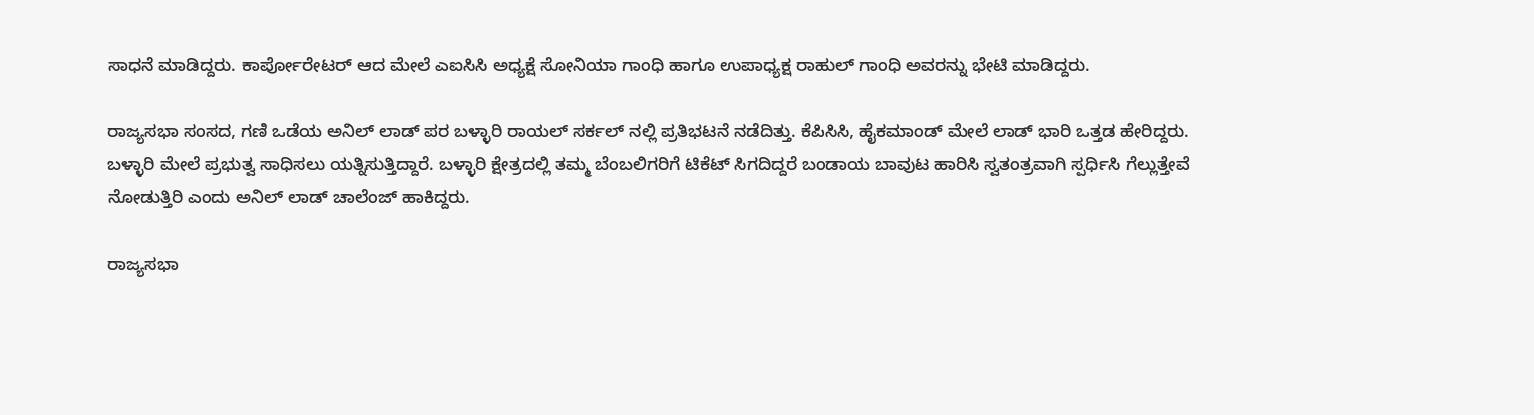ಸಾಧನೆ ಮಾಡಿದ್ದರು. ಕಾರ್ಪೋರೇಟರ್ ಆದ ಮೇಲೆ ಎಐಸಿಸಿ ಅಧ್ಯಕ್ಷೆ ಸೋನಿಯಾ ಗಾಂಧಿ ಹಾಗೂ ಉಪಾಧ್ಯಕ್ಷ ರಾಹುಲ್ ಗಾಂಧಿ ಅವರನ್ನು ಭೇಟಿ ಮಾಡಿದ್ದರು.

ರಾಜ್ಯಸಭಾ ಸಂಸದ, ಗಣಿ ಒಡೆಯ ಅನಿಲ್ ಲಾಡ್ ಪರ ಬಳ್ಳಾರಿ ರಾಯಲ್ ಸರ್ಕಲ್ ನಲ್ಲಿ ಪ್ರತಿಭಟನೆ ನಡೆದಿತ್ತು. ಕೆಪಿಸಿಸಿ, ಹೈಕಮಾಂಡ್ ಮೇಲೆ ಲಾಡ್ ಭಾರಿ ಒತ್ತಡ ಹೇರಿದ್ದರು. ಬಳ್ಳಾರಿ ಮೇಲೆ ಪ್ರಭುತ್ವ ಸಾಧಿಸಲು ಯತ್ನಿಸುತ್ತಿದ್ದಾರೆ. ಬಳ್ಳಾರಿ ಕ್ಷೇತ್ರದಲ್ಲಿ ತಮ್ಮ ಬೆಂಬಲಿಗರಿಗೆ ಟಿಕೆಟ್ ಸಿಗದಿದ್ದರೆ ಬಂಡಾಯ ಬಾವುಟ ಹಾರಿಸಿ ಸ್ವತಂತ್ರವಾಗಿ ಸ್ಪರ್ಧಿಸಿ ಗೆಲ್ಲುತ್ತೇವೆ ನೋಡುತ್ತಿರಿ ಎಂದು ಅನಿಲ್ ಲಾಡ್ ಚಾಲೆಂಜ್ ಹಾಕಿದ್ದರು.

ರಾಜ್ಯಸಭಾ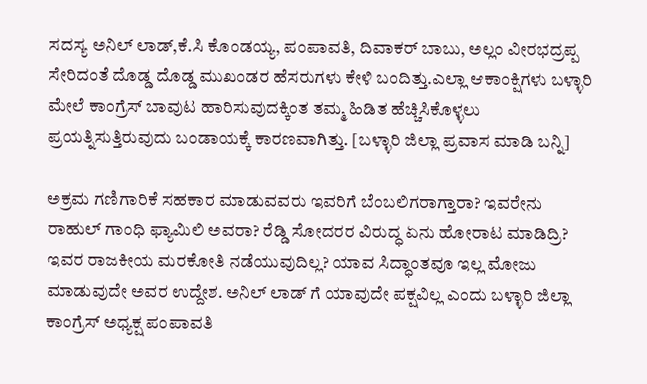ಸದಸ್ಯ ಅನಿಲ್ ಲಾಡ್,ಕೆ.ಸಿ ಕೊಂಡಯ್ಯ, ಪಂಪಾವತಿ, ದಿವಾಕರ್ ಬಾಬು, ಅಲ್ಲಂ ವೀರಭದ್ರಪ್ಪ ಸೇರಿದಂತೆ ದೊಡ್ಡ ದೊಡ್ಡ ಮುಖಂಡರ ಹೆಸರುಗಳು ಕೇಳಿ ಬಂದಿತ್ತು.ಎಲ್ಲಾ ಆಕಾಂಕ್ಷಿಗಳು ಬಳ್ಳಾರಿ ಮೇಲೆ ಕಾಂಗ್ರೆಸ್ ಬಾವುಟ ಹಾರಿಸುವುದಕ್ಕಿಂತ ತಮ್ಮ ಹಿಡಿತ ಹೆಚ್ಚಿಸಿಕೊಳ್ಳಲು ಪ್ರಯತ್ನಿಸುತ್ತಿರುವುದು ಬಂಡಾಯಕ್ಕೆ ಕಾರಣವಾಗಿತ್ತು. [ಬಳ್ಳಾರಿ ಜಿಲ್ಲಾ ಪ್ರವಾಸ ಮಾಡಿ ಬನ್ನಿ]

ಅಕ್ರಮ ಗಣಿಗಾರಿಕೆ ಸಹಕಾರ ಮಾಡುವವರು ಇವರಿಗೆ ಬೆಂಬಲಿಗರಾಗ್ತಾರಾ? ಇವರೇನು ರಾಹುಲ್ ಗಾಂಧಿ ಫ್ಯಾಮಿಲಿ ಅವರಾ? ರೆಡ್ಡಿ ಸೋದರರ ವಿರುದ್ಧ ಏನು ಹೋರಾಟ ಮಾಡಿದ್ರಿ? ಇವರ ರಾಜಕೀಯ ಮರಕೋತಿ ನಡೆಯುವುದಿಲ್ಲ? ಯಾವ ಸಿದ್ಧಾಂತವೂ ಇಲ್ಲ ಮೋಜು ಮಾಡುವುದೇ ಅವರ ಉದ್ದೇಶ. ಅನಿಲ್ ಲಾಡ್ ಗೆ ಯಾವುದೇ ಪಕ್ಷವಿಲ್ಲ ಎಂದು ಬಳ್ಳಾರಿ ಜಿಲ್ಲಾ ಕಾಂಗ್ರೆಸ್ ಅಧ್ಯಕ್ಷ ಪಂಪಾವತಿ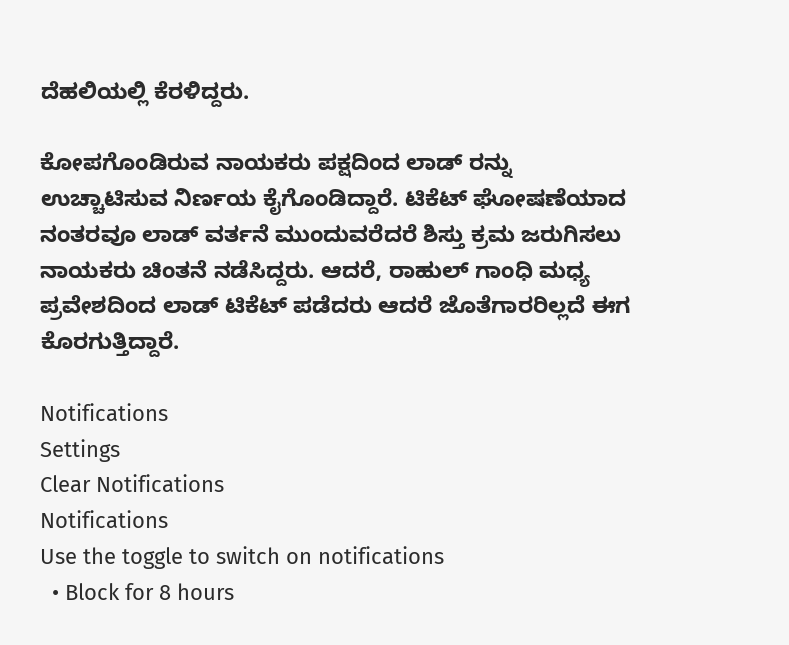ದೆಹಲಿಯಲ್ಲಿ ಕೆರಳಿದ್ದರು.

ಕೋಪಗೊಂಡಿರುವ ನಾಯಕರು ಪಕ್ಷದಿಂದ ಲಾಡ್ ರನ್ನು ಉಚ್ಚಾಟಿಸುವ ನಿರ್ಣಯ ಕೈಗೊಂಡಿದ್ದಾರೆ. ಟಿಕೆಟ್ ಘೋಷಣೆಯಾದ ನಂತರವೂ ಲಾಡ್ ವರ್ತನೆ ಮುಂದುವರೆದರೆ ಶಿಸ್ತು ಕ್ರಮ ಜರುಗಿಸಲು ನಾಯಕರು ಚಿಂತನೆ ನಡೆಸಿದ್ದರು. ಆದರೆ, ರಾಹುಲ್ ಗಾಂಧಿ ಮಧ್ಯ ಪ್ರವೇಶದಿಂದ ಲಾಡ್ ಟಿಕೆಟ್ ಪಡೆದರು ಆದರೆ ಜೊತೆಗಾರರಿಲ್ಲದೆ ಈಗ ಕೊರಗುತ್ತಿದ್ದಾರೆ.

Notifications
Settings
Clear Notifications
Notifications
Use the toggle to switch on notifications
  • Block for 8 hours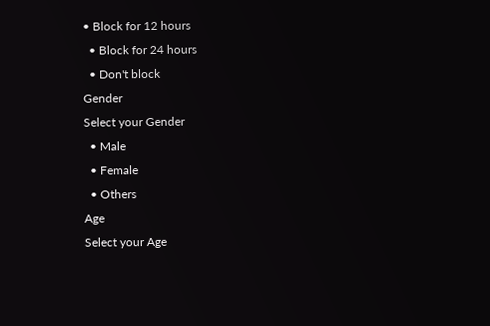• Block for 12 hours
  • Block for 24 hours
  • Don't block
Gender
Select your Gender
  • Male
  • Female
  • Others
Age
Select your Age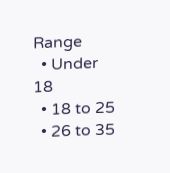Range
  • Under 18
  • 18 to 25
  • 26 to 35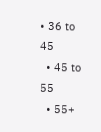• 36 to 45
  • 45 to 55
  • 55+